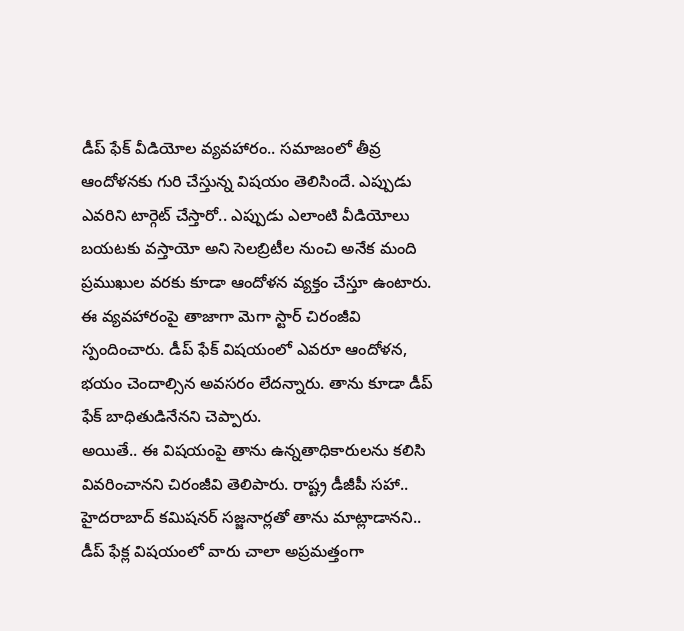డీప్ ఫేక్ వీడియోల వ్యవహారం.. సమాజంలో తీవ్ర ఆందోళనకు గురి చేస్తున్న విషయం తెలిసిందే. ఎప్పుడు ఎవరిని టార్గెట్ చేస్తారో.. ఎప్పుడు ఎలాంటి వీడియోలు బయటకు వస్తాయో అని సెలబ్రిటీల నుంచి అనేక మంది ప్రముఖుల వరకు కూడా ఆందోళన వ్యక్తం చేస్తూ ఉంటారు. ఈ వ్యవహారంపై తాజాగా మెగా స్టార్ చిరంజీవి స్పందించారు. డీప్ ఫేక్ విషయంలో ఎవరూ ఆందోళన, భయం చెందాల్సిన అవసరం లేదన్నారు. తాను కూడా డీప్ ఫేక్ బాధితుడినేనని చెప్పారు.
అయితే.. ఈ విషయంపై తాను ఉన్నతాధికారులను కలిసి వివరించానని చిరంజీవి తెలిపారు. రాష్ట్ర డీజీపీ సహా.. హైదరాబాద్ కమిషనర్ సజ్జనార్లతో తాను మాట్లాడానని.. డీప్ ఫేక్ల విషయంలో వారు చాలా అప్రమత్తంగా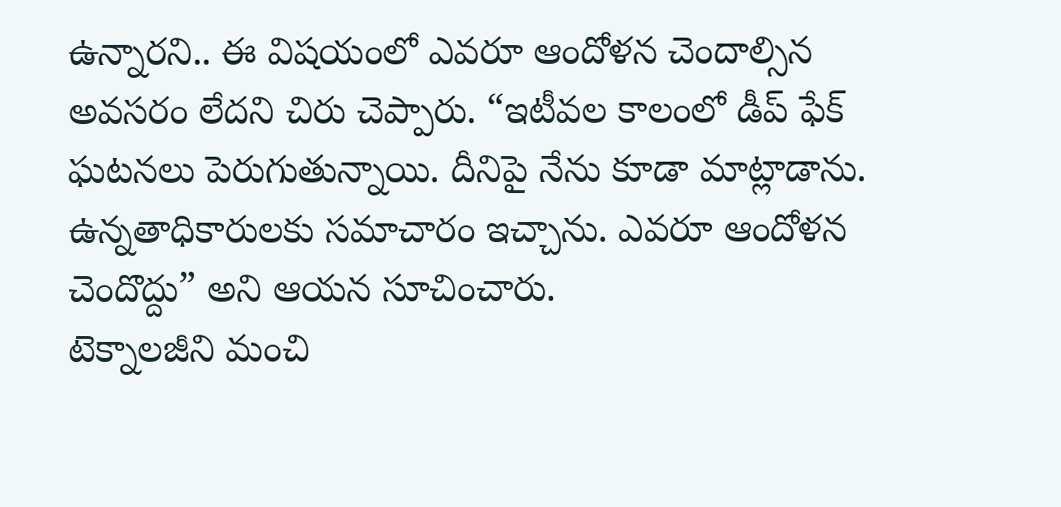ఉన్నారని.. ఈ విషయంలో ఎవరూ ఆందోళన చెందాల్సిన అవసరం లేదని చిరు చెప్పారు. “ఇటీవల కాలంలో డీప్ ఫేక్ ఘటనలు పెరుగుతున్నాయి. దీనిపై నేను కూడా మాట్లాడాను. ఉన్నతాధికారులకు సమాచారం ఇచ్చాను. ఎవరూ ఆందోళన చెందొద్దు” అని ఆయన సూచించారు.
టెక్నాలజీని మంచి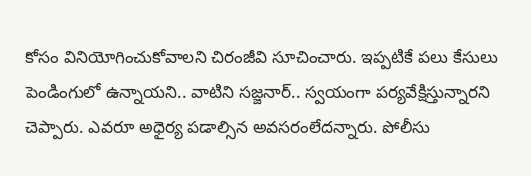కోసం వినియోగించుకోవాలని చిరంజీవి సూచించారు. ఇప్పటికే పలు కేసులు పెండింగులో ఉన్నాయని.. వాటిని సజ్జనార్.. స్వయంగా పర్యవేక్షిస్తున్నారని చెప్పారు. ఎవరూ అధైర్య పడాల్సిన అవసరంలేదన్నారు. పోలీసు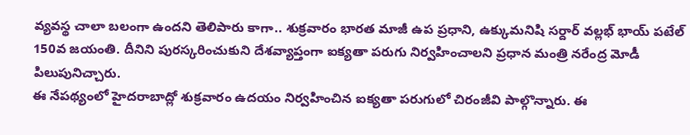వ్యవస్థ చాలా బలంగా ఉందని తెలిపారు కాగా.. శుక్రవారం భారత మాజీ ఉప ప్రధాని, ఉక్కుమనిషి సర్దార్ వల్లభ్ భాయ్ పటేల్ 150వ జయంతి. దీనిని పురస్కరించుకుని దేశవ్యాప్తంగా ఐక్యతా పరుగు నిర్వహించాలని ప్రధాన మంత్రి నరేంద్ర మోడీ పిలుపునిచ్చారు.
ఈ నేపథ్యంలో హైదరాబాద్లో శుక్రవారం ఉదయం నిర్వహించిన ఐక్యతా పరుగులో చిరంజీవి పాల్గొన్నారు. ఈ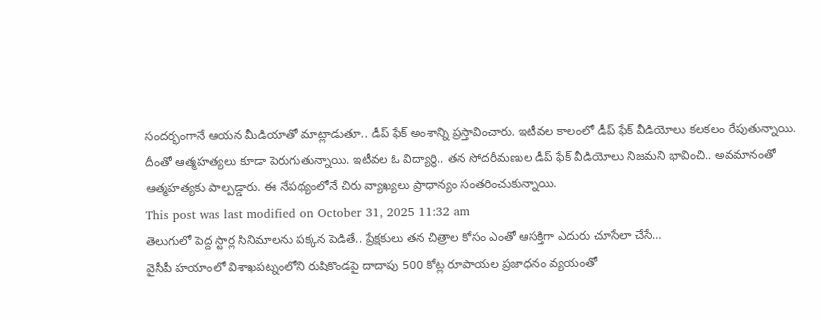సందర్భంగానే ఆయన మీడియాతో మాట్లాడుతూ.. డీప్ ఫేక్ అంశాన్ని ప్రస్తావించారు. ఇటీవల కాలంలో డీప్ ఫేక్ వీడియోలు కలకలం రేపుతున్నాయి. దీంతో ఆత్మహత్యలు కూడా పెరుగుతున్నాయి. ఇటీవల ఓ విద్యార్థి.. తన సోదరీమణుల డీప్ ఫేక్ వీడియోలు నిజమని భావించి.. అవమానంతో ఆత్మహత్యకు పాల్పడ్డారు. ఈ నేపథ్యంలోనే చిరు వ్యాఖ్యలు ప్రాధాన్యం సంతరించుకున్నాయి.
This post was last modified on October 31, 2025 11:32 am
తెలుగులో పెద్ద స్టార్ల సినిమాలను పక్కన పెడితే.. ప్రేక్షకులు తన చిత్రాల కోసం ఎంతో ఆసక్తిగా ఎదురు చూసేలా చేసే…
వైసీపీ హయాంలో విశాఖపట్నంలోని రుషికొండపై దాదాపు 500 కోట్ల రూపాయల ప్రజాధనం వ్యయంతో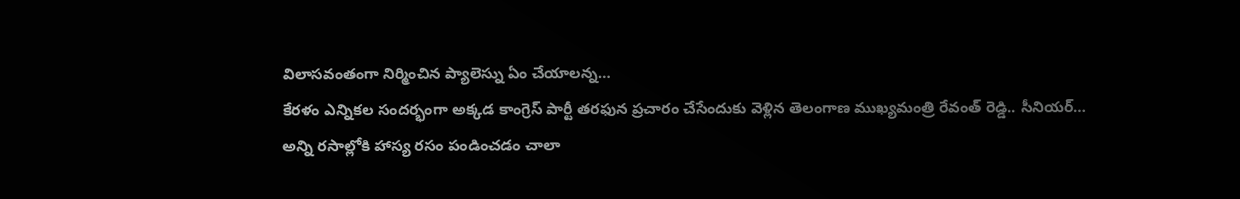విలాసవంతంగా నిర్మించిన ప్యాలెస్ను ఏం చేయాలన్న…
కేరళం ఎన్నికల సందర్భంగా అక్కడ కాంగ్రెస్ పార్టీ తరఫున ప్రచారం చేసేందుకు వెళ్లిన తెలంగాణ ముఖ్యమంత్రి రేవంత్ రెడ్డి.. సీనియర్…
అన్ని రసాల్లోకి హాస్య రసం పండించడం చాలా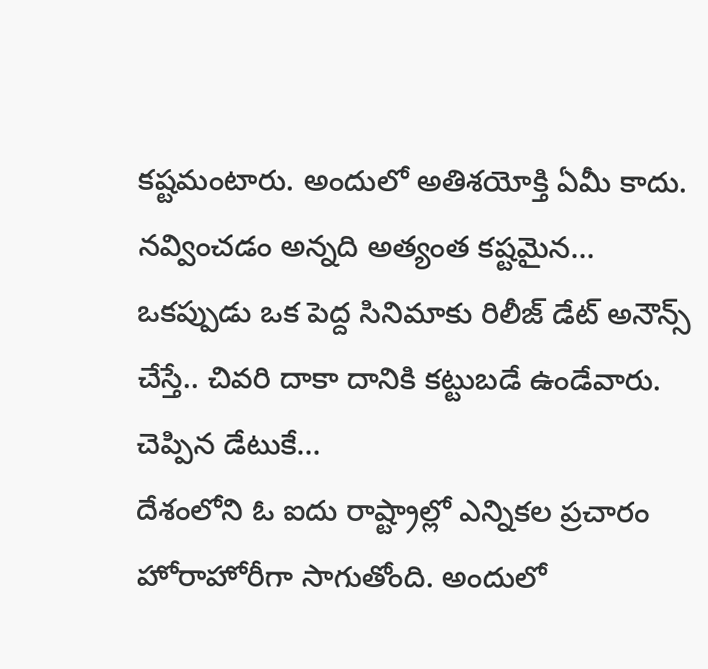కష్టమంటారు. అందులో అతిశయోక్తి ఏమీ కాదు. నవ్వించడం అన్నది అత్యంత కష్టమైన…
ఒకప్పుడు ఒక పెద్ద సినిమాకు రిలీజ్ డేట్ అనౌన్స్ చేస్తే.. చివరి దాకా దానికి కట్టుబడే ఉండేవారు. చెప్పిన డేటుకే…
దేశంలోని ఓ ఐదు రాష్ట్రాల్లో ఎన్నికల ప్రచారం హోరాహోరీగా సాగుతోంది. అందులో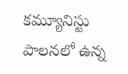కమ్యూనిస్టు పాలనలో ఉన్న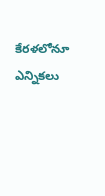కేరళలోనూ ఎన్నికలు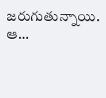జరుగుతున్నాయి. ఆ…